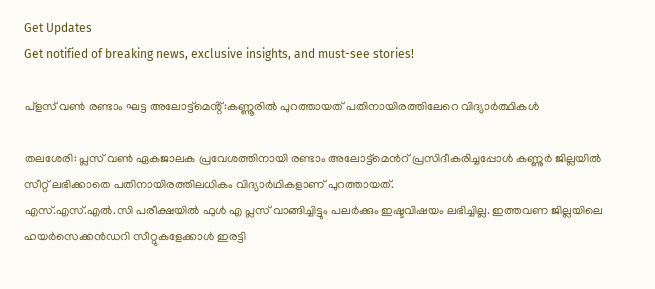Get Updates
Get notified of breaking news, exclusive insights, and must-see stories!

പ്ളസ് വൺ രണ്ടാം ഘട്ട അലോട്ട്മെൻ്റ്:കണ്ണൂരിൽ പുറത്തായത് പതിനായിരത്തിലേറെ വിദ്യാർത്ഥികൾ

തലശേരി: പ്ലസ് വൺ ഏകജാലക പ്രവേശത്തിനായി രണ്ടാം അലോട്ട്‌മെന്‍റ് പ്രസിദീകരിച്ചപ്പോള്‍ കണ്ണുർ ജില്ലയിൽ സീറ്റ് ലഭിക്കാതെ പതിനായിരത്തിലധികം വിദ്യാർഥികളാണ് പുറത്തായത്.
എസ്.എസ്.എൽ.സി പരീക്ഷയിൽ ഫുള്‍ എ പ്ലസ് വാങ്ങിച്ചിട്ടും പലർക്കും ഇഷ്ടവിഷയം ലഭിച്ചില്ല. ഇത്തവണ ജില്ലയിലെ ഹയര്‍സെക്കൻഡറി സീറ്റുകളേക്കാള്‍ ഇരട്ടി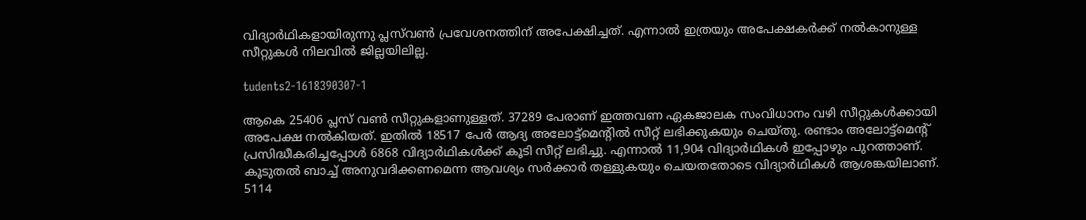വിദ്യാര്‍ഥികളായിരുന്നു പ്ലസ്‌വണ്‍ പ്രവേശനത്തിന് അപേക്ഷിച്ചത്. എന്നാല്‍ ഇത്രയും അപേക്ഷകര്‍ക്ക് നല്‍കാനുള്ള സീറ്റുകള്‍ നിലവിൽ ജില്ലയിലില്ല.

tudents2-1618390307-1

ആകെ 25406 പ്ലസ് വണ്‍ സീറ്റുകളാണുള്ളത്. 37289 പേരാണ് ഇത്തവണ ഏകജാലക സംവിധാനം വഴി സീറ്റുകള്‍ക്കായി അപേക്ഷ നല്‍കിയത്. ഇതില്‍ 18517 പേര്‍ ആദ്യ അലോട്ട്മെന്‍റില്‍ സീറ്റ് ലഭിക്കുകയും ചെയ്തു. രണ്ടാം അലോട്ട്‌മെന്‍റ് പ്രസിദ്ധീകരിച്ചപ്പോള്‍ 6868 വിദ്യാര്‍ഥികള്‍ക്ക് കൂടി സീറ്റ് ലഭിച്ചു. എന്നാല്‍ 11,904 വിദ്യാര്‍ഥികള്‍ ഇപ്പോഴും പുറത്താണ്. കൂടുതല്‍ ബാച്ച് അനുവദിക്കണമെന്ന ആവശ്യം സര്‍ക്കാര്‍ തള്ളുകയും ചെയതതോടെ വിദ്യാർഥികൾ ആശങ്കയിലാണ്. 5114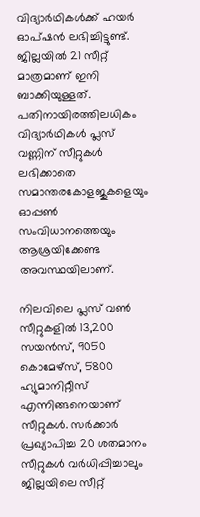വിദ്യാര്‍ഥികള്‍ക്ക് ഹയര്‍ ഓപ്ഷന്‍ ലഭിച്ചിട്ടുണ്ട്. ജില്ലയില്‍ 21 സീറ്റ് മാത്രമാണ് ഇനി ബാക്കിയുള്ളത്. പതിനായിരത്തിലധികം വിദ്യാര്‍ഥികള്‍ പ്ലസ് വണ്ണിന് സീറ്റുകള്‍ ലഭിക്കാതെ സമാന്തരകോളജുകളെയും ഓപ്പണ്‍ സംവിധാനത്തെയും ആശ്രയിക്കേണ്ട അവസ്ഥയിലാണ്.

നിലവിലെ പ്ലസ് വണ്‍ സീറ്റുകളില്‍ 13,200 സയന്‍സ്, 9050 കൊമേഴ്‌സ്, 5800 ഹ്യുമാനിറ്റീസ് എന്നിങ്ങനെയാണ് സീറ്റുകള്‍. സര്‍ക്കാര്‍ പ്രഖ്യാപിച്ച 20 ശതമാനം സീറ്റുകള്‍ വര്‍ധിപ്പിച്ചാലും ജില്ലയിലെ സീറ്റ്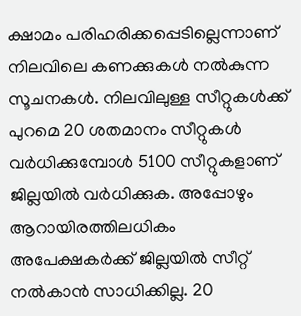ക്ഷാമം പരിഹരിക്കപ്പെടില്ലെന്നാണ് നിലവിലെ കണക്കുകള്‍ നല്‍കുന്ന സൂചനകള്‍. നിലവിലുള്ള സീറ്റുകള്‍ക്ക് പുറമെ 20 ശതമാനം സീറ്റുകള്‍ വര്‍ധിക്കുമ്പോള്‍ 5100 സീറ്റുകളാണ് ജില്ലയില്‍ വര്‍ധിക്കുക. അപ്പോഴും ആറായിരത്തിലധികം അപേക്ഷകര്‍ക്ക് ജില്ലയില്‍ സീറ്റ് നല്‍കാന്‍ സാധിക്കില്ല. 20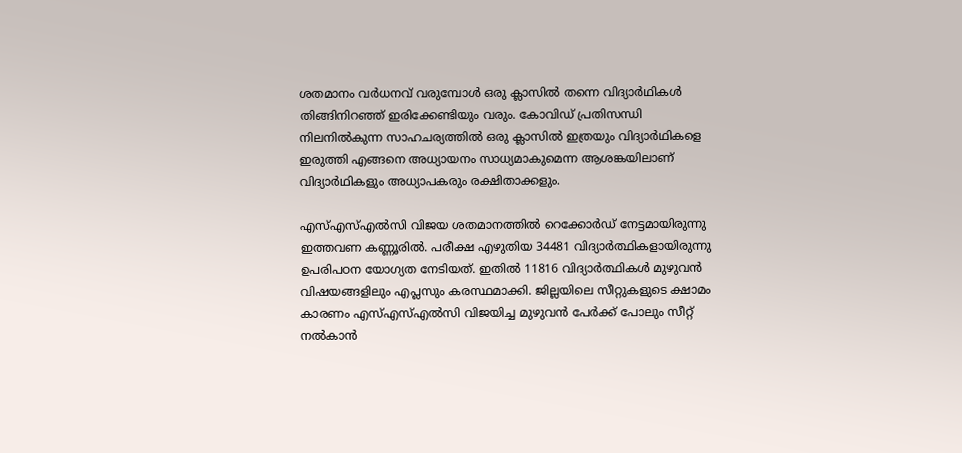ശതമാനം വർധനവ് വരുമ്പോള്‍ ഒരു ക്ലാസില്‍ തന്നെ വിദ്യാര്‍ഥികള്‍ തിങ്ങിനിറഞ്ഞ് ഇരിക്കേണ്ടിയും വരും. കോവിഡ് പ്രതിസന്ധി നിലനിൽകുന്ന സാഹചര്യത്തിൽ ഒരു ക്ലാസില്‍ ഇത്രയും വിദ്യാര്‍ഥികളെ ഇരുത്തി എങ്ങനെ അധ്യായനം സാധ്യമാകുമെന്ന ആശങ്കയിലാണ് വിദ്യാര്‍ഥികളും അധ്യാപകരും രക്ഷിതാക്കളും.

എസ്എസ്എല്‍സി വിജയ ശതമാനത്തില്‍ റെക്കോര്‍ഡ് നേട്ടമായിരുന്നു ഇത്തവണ കണ്ണൂരില്‍. പരീക്ഷ എഴുതിയ 34481 വിദ്യാര്‍ത്ഥികളായിരുന്നു ഉപരിപഠന യോഗ്യത നേടിയത്. ഇതില്‍ 11816 വിദ്യാര്‍ത്ഥികള്‍ മുഴുവന്‍ വിഷയങ്ങളിലും എപ്ലസും കരസ്ഥമാക്കി. ജില്ലയിലെ സീറ്റുകളുടെ ക്ഷാമം കാരണം എസ്എസ്എല്‍സി വിജയിച്ച മുഴുവന്‍ പേര്‍ക്ക് പോലും സീറ്റ് നല്‍കാന്‍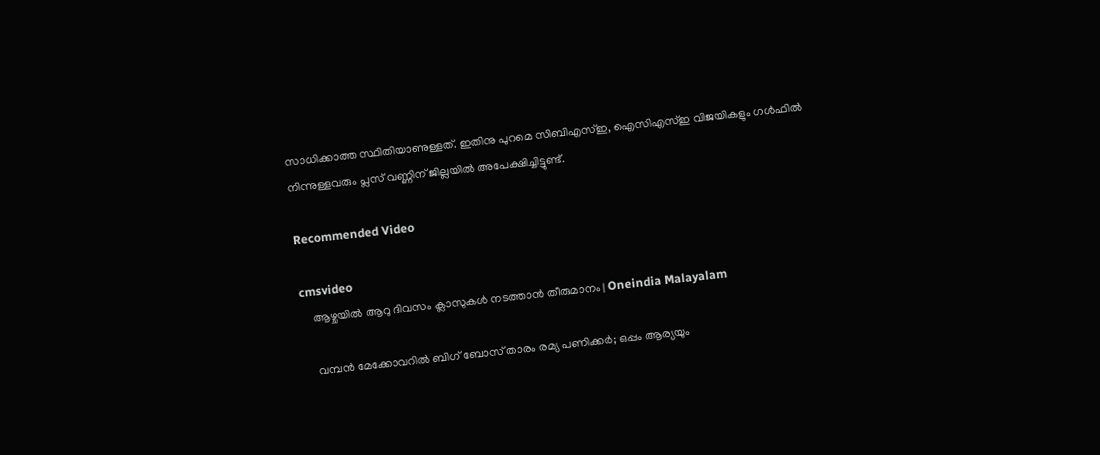സാധിക്കാത്ത സ്ഥിതിയാണുള്ളത്. ഇതിനു പുറമെ സിബിഎസ്ഇ, ഐസിഎസ്ഇ വിജയികളും ഗള്‍ഫില്‍ നിന്നുള്ളവരും പ്ലസ് വണ്ണിന് ജില്ലയില്‍ അപേക്ഷിച്ചിട്ടുണ്ട്.

Recommended Video

cmsvideo
    ആഴ്ചയില്‍ ആറു ദിവസം ക്ലാസുകള്‍ നടത്താന്‍ തീരുമാനം | Oneindia Malayalam

    വമ്പന്‍ മേക്കോവറില്‍ ബിഗ് ബോസ് താരം രമ്യ പണിക്കര്‍; ഒപ്പം ആര്യയും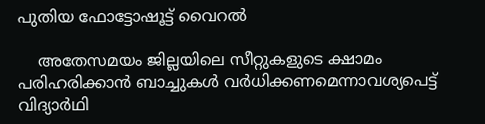പുതിയ ഫോട്ടോഷൂട്ട് വൈറല്‍

    അതേസമയം ജില്ലയിലെ സീറ്റുകളുടെ ക്ഷാമം പരിഹരിക്കാന്‍ ബാച്ചുകൾ വർധിക്കണമെന്നാവശ്യപെട്ട് വിദ്യാർഥി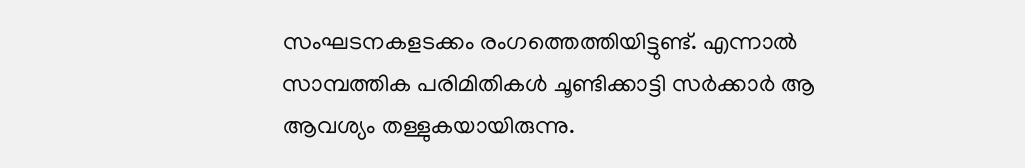സംഘടനകളടക്കം രംഗത്തെത്തിയിട്ടുണ്ട്. എന്നാൽ സാമ്പത്തിക പരിമിതികൾ ചൂണ്ടിക്കാ‌ട്ടി സർക്കാർ ആ ആവശ്യം തള്ളുകയായിരുന്നു.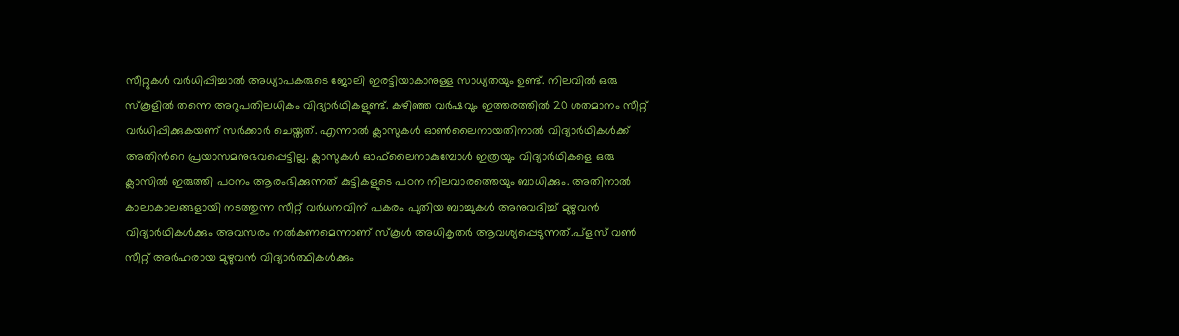സീറ്റുകള്‍ വര്‍ധിപ്പിച്ചാല്‍ അധ്യാപകരുടെ ജോലി ഇരട്ടിയാകാനുള്ള സാധ്യതയും ഉണ്ട്. നിലവില്‍ ഒരു സ്‌കൂളില്‍ തന്നെ അറുപതിലധികം വിദ്യാര്‍ഥികളുണ്ട്. കഴിഞ്ഞ വര്‍ഷവും ഇത്തരത്തില്‍ 20 ശതമാനം സീറ്റ് വര്‍ധിപ്പിക്കുകയണ് സര്‍ക്കാര്‍ ചെയ്തത്. എന്നാല്‍ ക്ലാസുകള്‍ ഓണ്‍ലൈനായതിനാല്‍ വിദ്യാര്‍ഥികള്‍ക്ക് അതിന്‍റെ പ്രയാസമനുഭവപ്പെട്ടില്ല. ക്ലാസുകള്‍ ഓഫ്‌ലൈനാകുമ്പോള്‍ ഇത്രയും വിദ്യാര്‍ഥികളെ ഒരു ക്ലാസില്‍ ഇരുത്തി പഠനം ആരംഭിക്കുന്നത് കുട്ടികളുടെ പഠന നിലവാരത്തെയും ബാധിക്കും. അതിനാല്‍ കാലാകാലങ്ങളായി നടത്തുന്ന സീറ്റ് വര്‍ധനവിന് പകരം പുതിയ ബാച്ചുകള്‍ അനുവദിച്ച് മുഴുവന്‍ വിദ്യാര്‍ഥികള്‍ക്കും അവസരം നല്‍കണമെന്നാണ് സ്‌കൂള്‍ അധികൃതര്‍ ആവശ്യപ്പെടുന്നത്.പ്ളസ് വൺ സീറ്റ് അർഹരായ മുഴുവൻ വിദ്യാർത്ഥികൾക്കും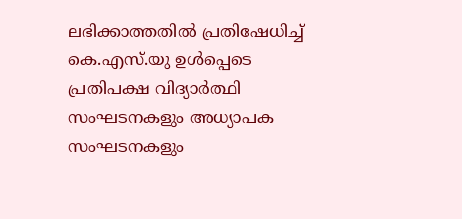ലഭിക്കാത്തതിൽ പ്രതിഷേധിച്ച് കെ.എസ്.യു ഉൾപ്പെടെ പ്രതിപക്ഷ വിദ്യാർത്ഥി സംഘടനകളും അധ്യാപക സംഘടനകളും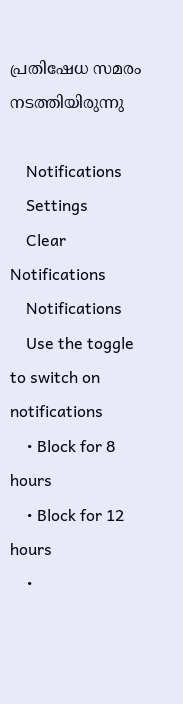പ്രതിഷേധ സമരം നടത്തിയിരുന്നു

    Notifications
    Settings
    Clear Notifications
    Notifications
    Use the toggle to switch on notifications
    • Block for 8 hours
    • Block for 12 hours
    •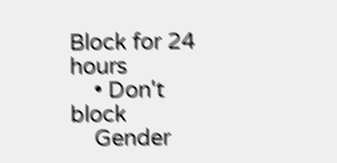Block for 24 hours
    • Don't block
    Gender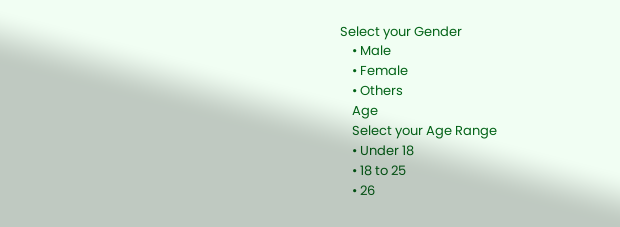Select your Gender
    • Male
    • Female
    • Others
    Age
    Select your Age Range
    • Under 18
    • 18 to 25
    • 26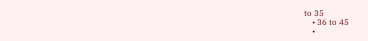to 35
    • 36 to 45
    •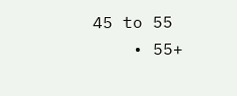45 to 55
    • 55+